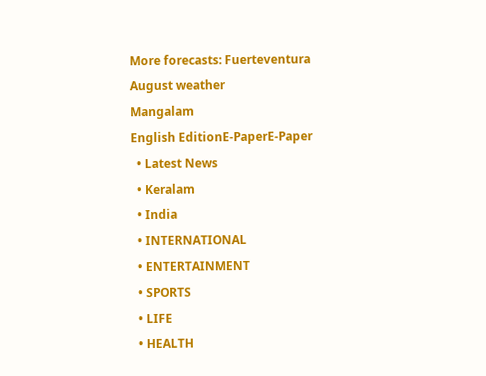More forecasts: Fuerteventura August weather
Mangalam
English EditionE-PaperE-Paper
  • Latest News
  • Keralam
  • India
  • INTERNATIONAL
  • ENTERTAINMENT
  • SPORTS
  • LIFE
  • HEALTH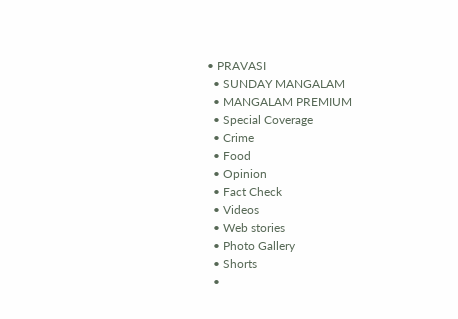• PRAVASI
  • SUNDAY MANGALAM
  • MANGALAM PREMIUM
  • Special Coverage
  • Crime
  • Food
  • Opinion
  • Fact Check
  • Videos
  • Web stories
  • Photo Gallery
  • Shorts
  •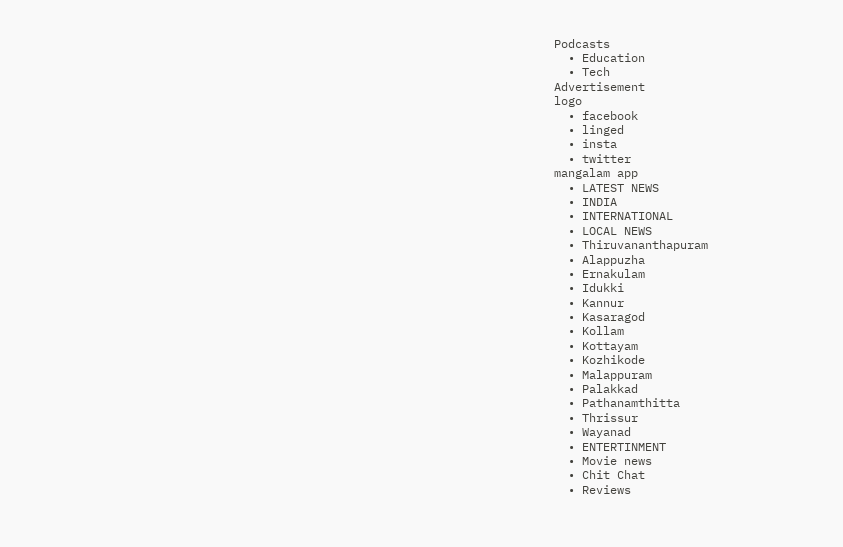Podcasts
  • Education
  • Tech
Advertisement
logo
  • facebook
  • linged
  • insta
  • twitter
mangalam app
  • LATEST NEWS
  • INDIA
  • INTERNATIONAL
  • LOCAL NEWS
  • Thiruvananthapuram
  • Alappuzha
  • Ernakulam
  • Idukki
  • Kannur
  • Kasaragod
  • Kollam
  • Kottayam
  • Kozhikode
  • Malappuram
  • Palakkad
  • Pathanamthitta
  • Thrissur
  • Wayanad
  • ENTERTINMENT
  • Movie news
  • Chit Chat
  • Reviews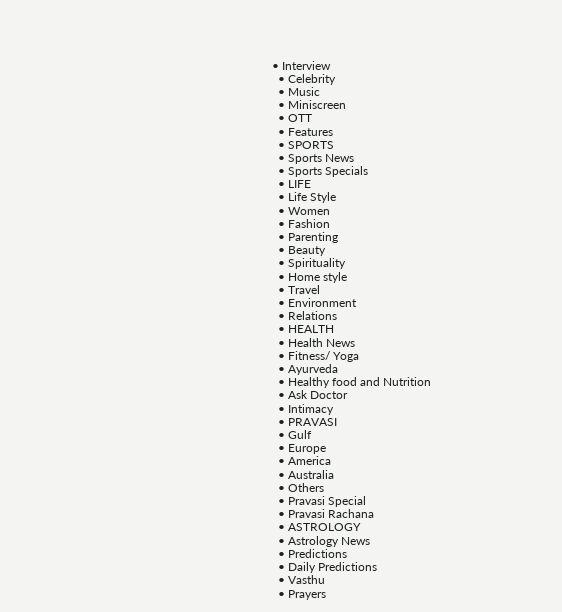• Interview
  • Celebrity
  • Music
  • Miniscreen
  • OTT
  • Features
  • SPORTS
  • Sports News
  • Sports Specials
  • LIFE
  • Life Style
  • Women
  • Fashion
  • Parenting
  • Beauty
  • Spirituality
  • Home style
  • Travel
  • Environment
  • Relations
  • HEALTH
  • Health News
  • Fitness/ Yoga
  • Ayurveda
  • Healthy food and Nutrition
  • Ask Doctor
  • Intimacy
  • PRAVASI
  • Gulf
  • Europe
  • America
  • Australia
  • Others
  • Pravasi Special
  • Pravasi Rachana
  • ASTROLOGY
  • Astrology News
  • Predictions
  • Daily Predictions
  • Vasthu
  • Prayers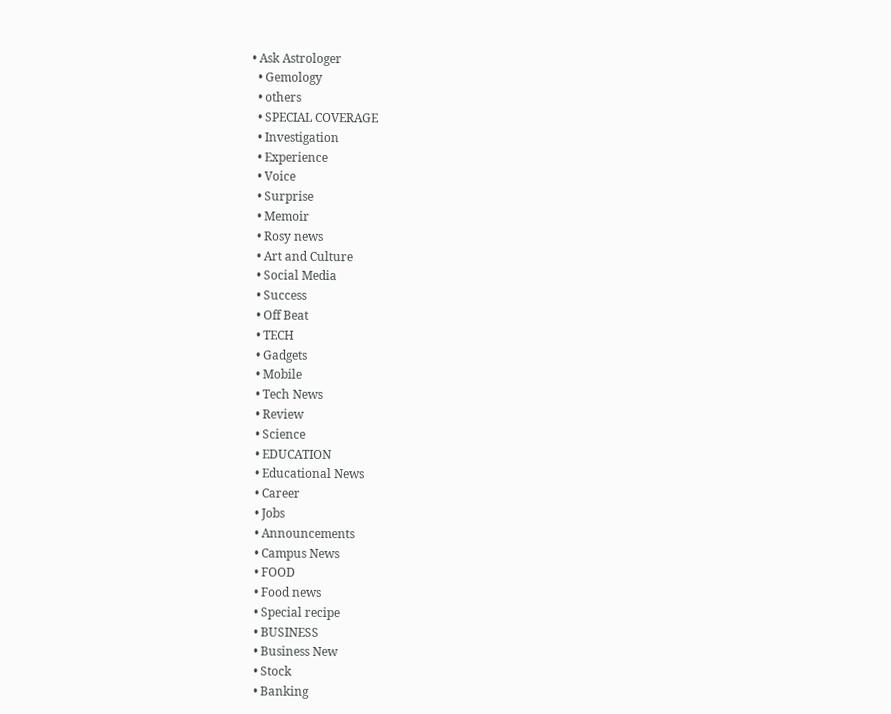• Ask Astrologer
  • Gemology
  • others
  • SPECIAL COVERAGE
  • Investigation
  • Experience
  • Voice
  • Surprise
  • Memoir
  • Rosy news
  • Art and Culture
  • Social Media
  • Success
  • Off Beat
  • TECH
  • Gadgets
  • Mobile
  • Tech News
  • Review
  • Science
  • EDUCATION
  • Educational News
  • Career
  • Jobs
  • Announcements
  • Campus News
  • FOOD
  • Food news
  • Special recipe
  • BUSINESS
  • Business New
  • Stock
  • Banking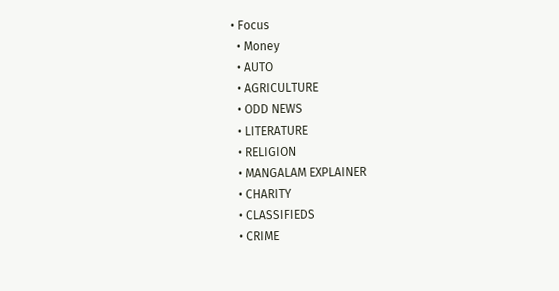• Focus
  • Money
  • AUTO
  • AGRICULTURE
  • ODD NEWS
  • LITERATURE
  • RELIGION
  • MANGALAM EXPLAINER
  • CHARITY
  • CLASSIFIEDS
  • CRIME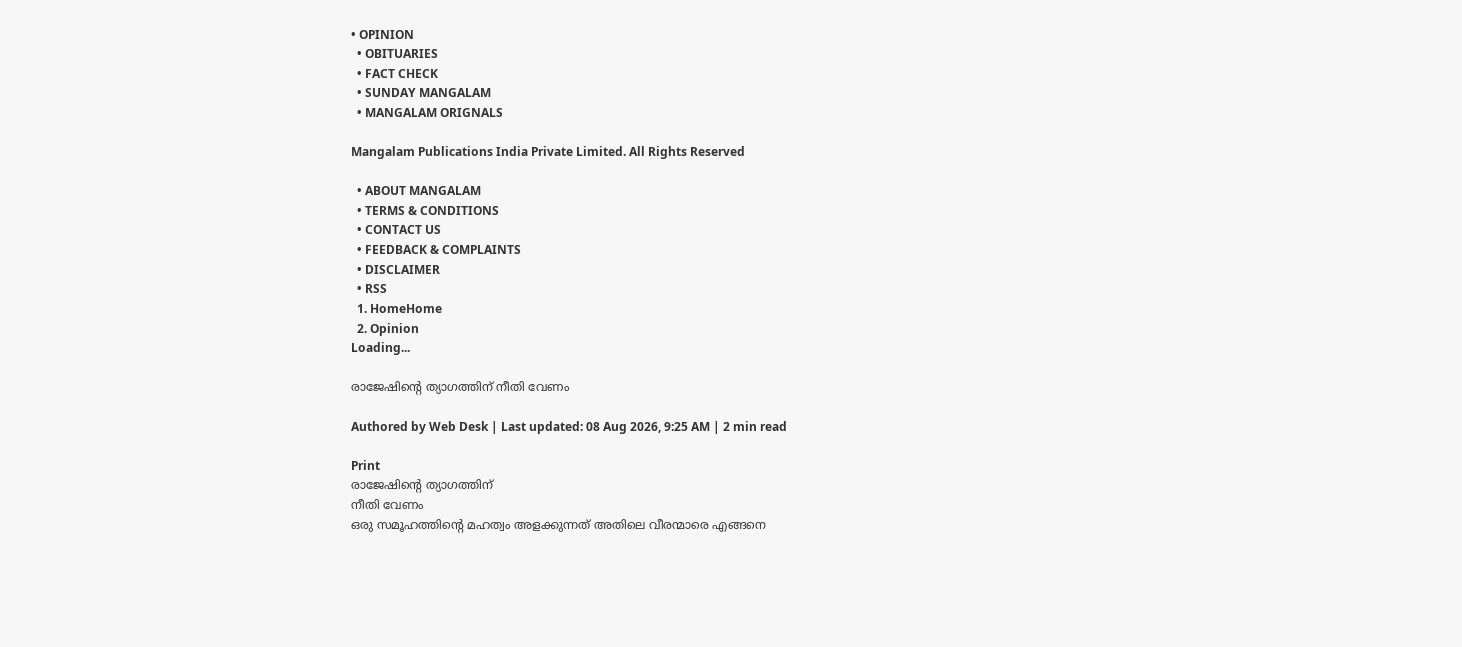• OPINION
  • OBITUARIES
  • FACT CHECK
  • SUNDAY MANGALAM
  • MANGALAM ORIGNALS

Mangalam Publications India Private Limited. All Rights Reserved

  • ABOUT MANGALAM
  • TERMS & CONDITIONS
  • CONTACT US
  • FEEDBACK & COMPLAINTS
  • DISCLAIMER
  • RSS
  1. HomeHome
  2. Opinion
Loading...

രാജേഷിന്റെ ത്യാഗത്തിന്‌ നീതി വേണം

Authored by Web Desk | Last updated: 08 Aug 2026, 9:25 AM | 2 min read

Print
രാജേഷിന്റെ ത്യാഗത്തിന്‌
നീതി വേണം
ഒരു സമൂഹത്തിന്റെ മഹത്വം അളക്കുന്നത്‌ അതിലെ വീരന്മാരെ എങ്ങനെ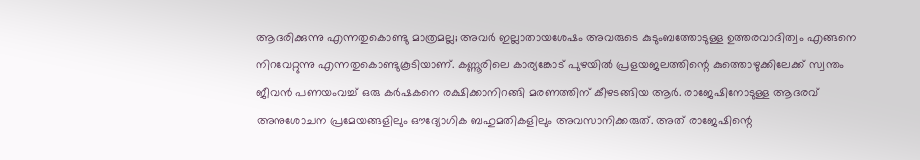ആദരിക്കുന്നു എന്നതുകൊണ്ടു മാത്രമല്ല; അവര്‍ ഇല്ലാതായശേഷം അവരുടെ കുടുംബത്തോടുള്ള ഉത്തരവാദിത്വം എങ്ങനെ നിറവേറ്റുന്നു എന്നതുകൊണ്ടുകൂടിയാണ്‌. കണ്ണൂരിലെ കാര്യങ്കോട്‌ പുഴയില്‍ പ്രളയജലത്തിന്റെ കുത്തൊഴുക്കിലേക്ക്‌ സ്വന്തം ജീവന്‍ പണയംവച്ച്‌ ഒരു കര്‍ഷകനെ രക്ഷിക്കാനിറങ്ങി മരണത്തിന്‌ കീഴടങ്ങിയ ആര്‍. രാജേഷിനോടുള്ള ആദരവ്‌ അനുശോചന പ്രമേയങ്ങളിലും ഔദ്യോഗിക ബഹുമതികളിലും അവസാനിക്കരുത്‌. അത്‌ രാജേഷിന്റെ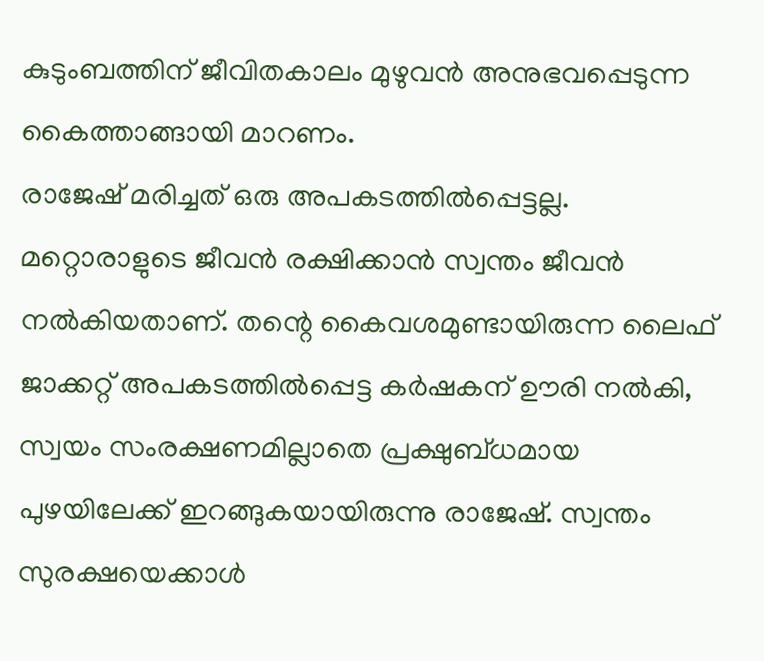കുടുംബത്തിന്‌ ജീവിതകാലം മുഴുവന്‍ അനുഭവപ്പെടുന്ന കൈത്താങ്ങായി മാറണം.
രാജേഷ്‌ മരിച്ചത്‌ ഒരു അപകടത്തില്‍പ്പെട്ടല്ല. മറ്റൊരാളുടെ ജീവന്‍ രക്ഷിക്കാന്‍ സ്വന്തം ജീവന്‍ നല്‍കിയതാണ്‌. തന്റെ കൈവശമുണ്ടായിരുന്ന ലൈഫ്‌ ജാക്കറ്റ്‌ അപകടത്തില്‍പ്പെട്ട കര്‍ഷകന്‌ ഊരി നല്‍കി, സ്വയം സംരക്ഷണമില്ലാതെ പ്രക്ഷുബ്‌ധമായ പുഴയിലേക്ക്‌ ഇറങ്ങുകയായിരുന്നു രാജേഷ്‌. സ്വന്തം സുരക്ഷയെക്കാള്‍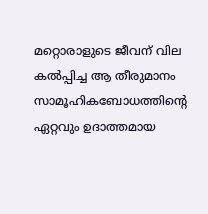മറ്റൊരാളുടെ ജീവന്‌ വില കല്‍പ്പിച്ച ആ തീരുമാനം സാമൂഹികബോധത്തിന്റെ ഏറ്റവും ഉദാത്തമായ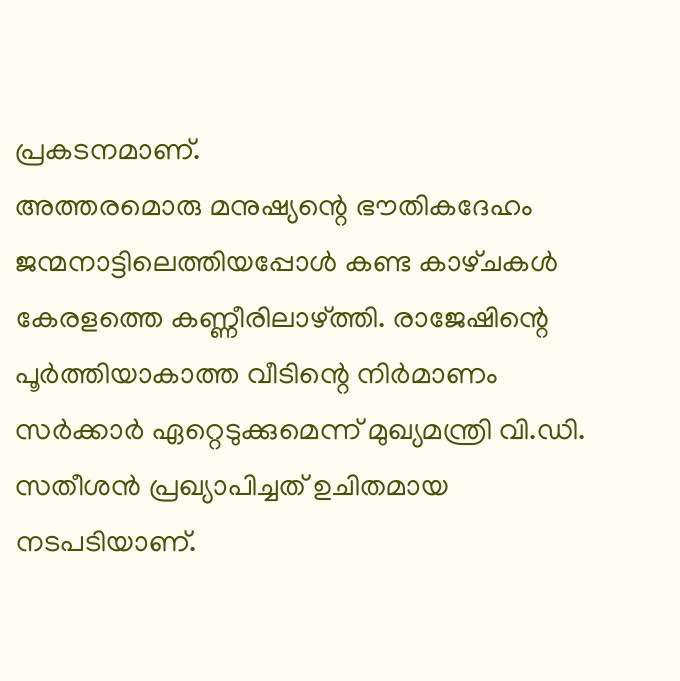പ്രകടനമാണ്‌.
അത്തരമൊരു മനുഷ്യന്റെ ഭൗതികദേഹം ജന്മനാട്ടിലെത്തിയപ്പോള്‍ കണ്ട കാഴ്‌ചകള്‍ കേരളത്തെ കണ്ണീരിലാഴ്‌ത്തി. രാജേഷിന്റെ പൂര്‍ത്തിയാകാത്ത വീടിന്റെ നിര്‍മാണം സര്‍ക്കാര്‍ ഏറ്റെടുക്കുമെന്ന്‌ മുഖ്യമന്ത്രി വി.ഡി. സതീശന്‍ പ്രഖ്യാപിച്ചത്‌ ഉചിതമായ നടപടിയാണ്‌.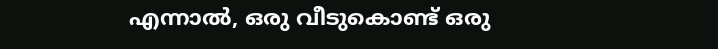എന്നാല്‍, ഒരു വീടുകൊണ്ട്‌ ഒരു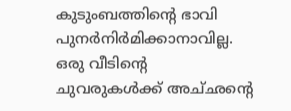കുടുംബത്തിന്റെ ഭാവി പുനര്‍നിര്‍മിക്കാനാവില്ല. ഒരു വീടിന്റെ ചുവരുകള്‍ക്ക്‌ അച്‌ഛന്റെ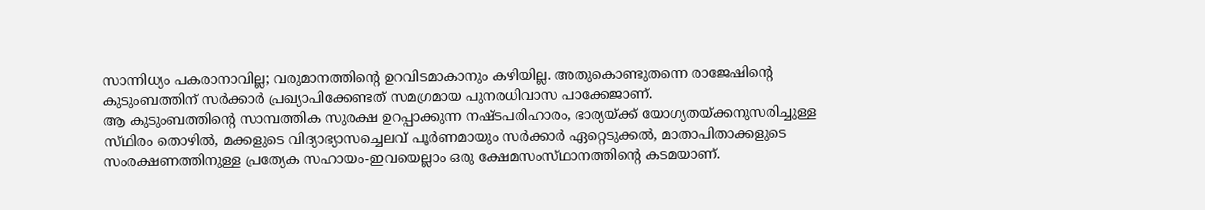സാന്നിധ്യം പകരാനാവില്ല; വരുമാനത്തിന്റെ ഉറവിടമാകാനും കഴിയില്ല. അതുകൊണ്ടുതന്നെ രാജേഷിന്റെ കുടുംബത്തിന്‌ സര്‍ക്കാര്‍ പ്രഖ്യാപിക്കേണ്ടത്‌ സമഗ്രമായ പുനരധിവാസ പാക്കേജാണ്‌.
ആ കുടുംബത്തിന്റെ സാമ്പത്തിക സുരക്ഷ ഉറപ്പാക്കുന്ന നഷ്‌ടപരിഹാരം, ഭാര്യയ്‌ക്ക് യോഗ്യതയ്‌ക്കനുസരിച്ചുള്ള സ്‌ഥിരം തൊഴില്‍, മക്കളുടെ വിദ്യാഭ്യാസച്ചെലവ്‌ പൂര്‍ണമായും സര്‍ക്കാര്‍ ഏറ്റെടുക്കല്‍, മാതാപിതാക്കളുടെ സംരക്ഷണത്തിനുള്ള പ്രത്യേക സഹായം-ഇവയെല്ലാം ഒരു ക്ഷേമസംസ്‌ഥാനത്തിന്റെ കടമയാണ്‌.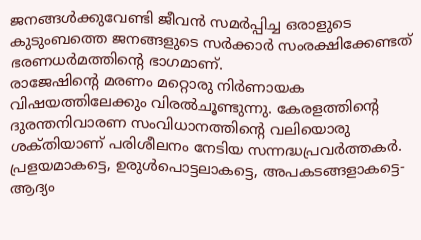ജനങ്ങള്‍ക്കുവേണ്ടി ജീവന്‍ സമര്‍പ്പിച്ച ഒരാളുടെ കുടുംബത്തെ ജനങ്ങളുടെ സര്‍ക്കാര്‍ സംരക്ഷിക്കേണ്ടത്‌ ഭരണധര്‍മത്തിന്റെ ഭാഗമാണ്‌.
രാജേഷിന്റെ മരണം മറ്റൊരു നിര്‍ണായക വിഷയത്തിലേക്കും വിരല്‍ചൂണ്ടുന്നു. കേരളത്തിന്റെ ദുരന്തനിവാരണ സംവിധാനത്തിന്റെ വലിയൊരു ശക്‌തിയാണ്‌ പരിശീലനം നേടിയ സന്നദ്ധപ്രവര്‍ത്തകര്‍. പ്രളയമാകട്ടെ, ഉരുള്‍പൊട്ടലാകട്ടെ, അപകടങ്ങളാകട്ടെ-ആദ്യം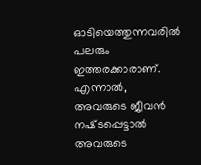ഓടിയെത്തുന്നവരില്‍ പലരും ഇത്തരക്കാരാണ്‌. എന്നാല്‍, അവരുടെ ജീവന്‍ നഷ്‌ടപ്പെട്ടാല്‍ അവരുടെ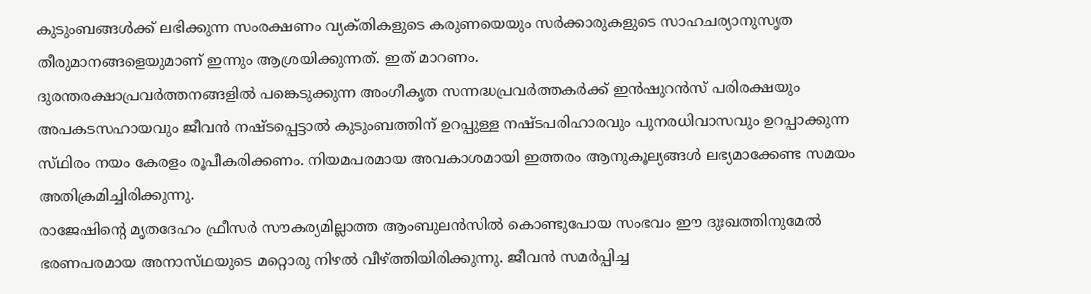കുടുംബങ്ങള്‍ക്ക്‌ ലഭിക്കുന്ന സംരക്ഷണം വ്യക്‌തികളുടെ കരുണയെയും സര്‍ക്കാരുകളുടെ സാഹചര്യാനുസൃത തീരുമാനങ്ങളെയുമാണ്‌ ഇന്നും ആശ്രയിക്കുന്നത്‌. ഇത്‌ മാറണം.
ദുരന്തരക്ഷാപ്രവര്‍ത്തനങ്ങളില്‍ പങ്കെടുക്കുന്ന അംഗീകൃത സന്നദ്ധപ്രവര്‍ത്തകര്‍ക്ക്‌ ഇന്‍ഷുറന്‍സ്‌ പരിരക്ഷയും അപകടസഹായവും ജീവന്‍ നഷ്‌ടപ്പെട്ടാല്‍ കുടുംബത്തിന്‌ ഉറപ്പുള്ള നഷ്‌ടപരിഹാരവും പുനരധിവാസവും ഉറപ്പാക്കുന്ന സ്‌ഥിരം നയം കേരളം രൂപീകരിക്കണം. നിയമപരമായ അവകാശമായി ഇത്തരം ആനുകൂല്യങ്ങള്‍ ലഭ്യമാക്കേണ്ട സമയം അതിക്രമിച്ചിരിക്കുന്നു.
രാജേഷിന്റെ മൃതദേഹം ഫ്രീസര്‍ സൗകര്യമില്ലാത്ത ആംബുലന്‍സില്‍ കൊണ്ടുപോയ സംഭവം ഈ ദുഃഖത്തിനുമേല്‍ ഭരണപരമായ അനാസ്‌ഥയുടെ മറ്റൊരു നിഴല്‍ വീഴ്‌ത്തിയിരിക്കുന്നു. ജീവന്‍ സമര്‍പ്പിച്ച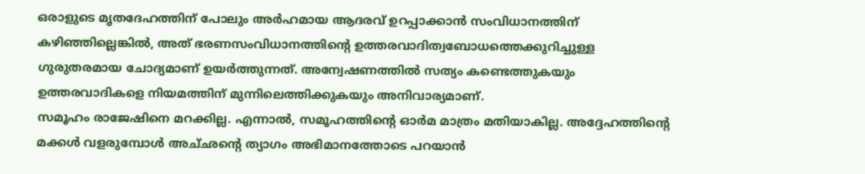ഒരാളുടെ മൃതദേഹത്തിന്‌ പോലും അര്‍ഹമായ ആദരവ്‌ ഉറപ്പാക്കാന്‍ സംവിധാനത്തിന്‌ കഴിഞ്ഞില്ലെങ്കില്‍, അത്‌ ഭരണസംവിധാനത്തിന്റെ ഉത്തരവാദിത്വബോധത്തെക്കുറിച്ചുള്ള ഗുരുതരമായ ചോദ്യമാണ്‌ ഉയര്‍ത്തുന്നത്‌. അന്വേഷണത്തില്‍ സത്യം കണ്ടെത്തുകയും ഉത്തരവാദികളെ നിയമത്തിന്‌ മുന്നിലെത്തിക്കുകയും അനിവാര്യമാണ്‌.
സമൂഹം രാജേഷിനെ മറക്കില്ല. എന്നാല്‍, സമൂഹത്തിന്റെ ഓര്‍മ മാത്രം മതിയാകില്ല. അദ്ദേഹത്തിന്റെ മക്കള്‍ വളരുമ്പോള്‍ അച്‌ഛന്റെ ത്യാഗം അഭിമാനത്തോടെ പറയാന്‍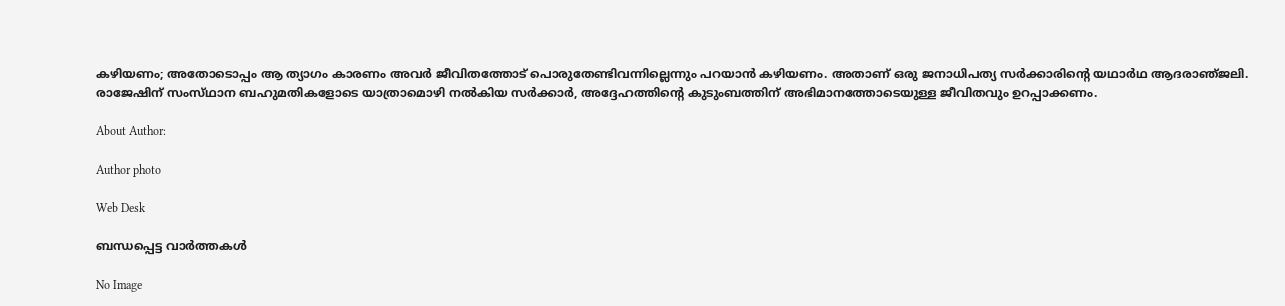കഴിയണം; അതോടൊപ്പം ആ ത്യാഗം കാരണം അവര്‍ ജീവിതത്തോട്‌ പൊരുതേണ്ടിവന്നില്ലെന്നും പറയാന്‍ കഴിയണം. അതാണ്‌ ഒരു ജനാധിപത്യ സര്‍ക്കാരിന്റെ യഥാര്‍ഥ ആദരാഞ്‌ജലി. രാജേഷിന്‌ സംസ്‌ഥാന ബഹുമതികളോടെ യാത്രാമൊഴി നല്‍കിയ സര്‍ക്കാര്‍, അദ്ദേഹത്തിന്റെ കുടുംബത്തിന്‌ അഭിമാനത്തോടെയുള്ള ജീവിതവും ഉറപ്പാക്കണം.

About Author:

Author photo

Web Desk

ബന്ധപ്പെട്ട വാർത്തകൾ

No Image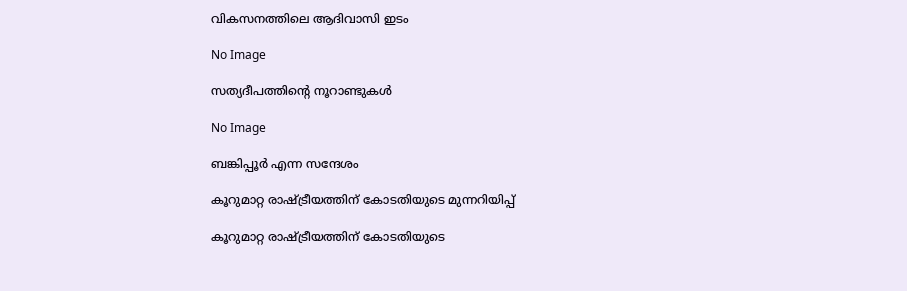വികസനത്തിലെ ആദിവാസി ഇടം

No Image

സത്യദീപത്തിന്റെ നൂറാണ്ടുകള്‍

No Image

ബങ്കിപ്പൂര്‍ എന്ന സന്ദേശം

കൂറുമാറ്റ രാഷ്‌ട്രീയത്തിന്‌ കോടതിയുടെ മുന്നറിയിപ്പ്‌

കൂറുമാറ്റ രാഷ്‌ട്രീയത്തിന്‌ കോടതിയുടെ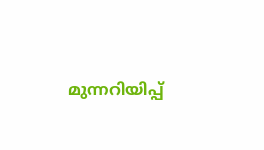മുന്നറിയിപ്പ്‌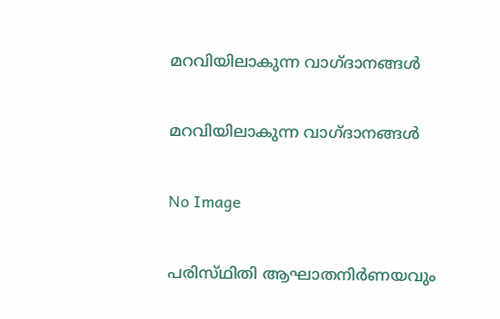മറവിയിലാകുന്ന വാഗ്‌ദാനങ്ങള്‍

മറവിയിലാകുന്ന വാഗ്‌ദാനങ്ങള്‍

No Image

പരിസ്‌ഥിതി ആഘാതനിര്‍ണയവും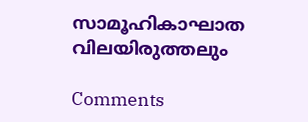സാമൂഹികാഘാത വിലയിരുത്തലും

Comments